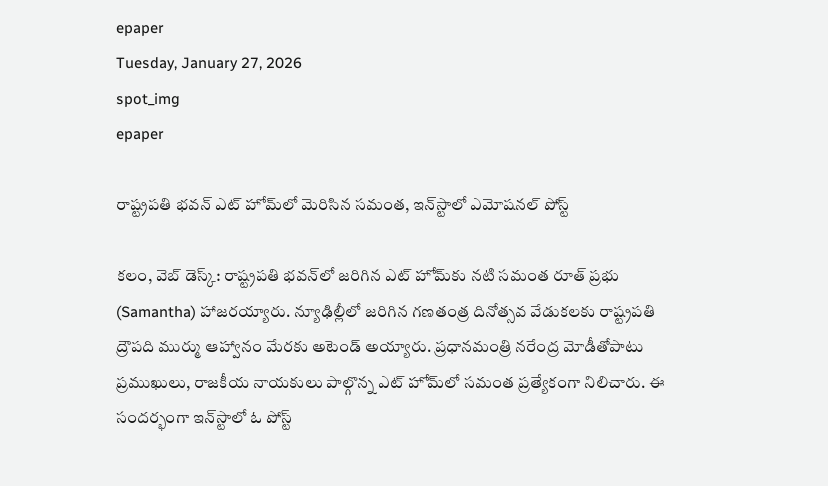epaper
Tuesday, January 27, 2026
spot_img
epaper

రాష్ట్రపతి భవన్‌‌ ఎట్ హోమ్‌లో మెరిసిన సమంత, ఇన్‌స్టాలో ఎమోషనల్ పోస్ట్

కలం, వెబ్ డెస్క్: రాష్ట్రపతి భవన్‌లో జరిగిన ఎట్ హోమ్‌కు నటి సమంత రూత్ ప్రభు (Samantha) హాజరయ్యారు. న్యూఢిల్లీలో జరిగిన గణతంత్ర దినోత్సవ వేడుకలకు రాష్ట్రపతి ద్రౌపది ముర్ము ఆహ్వానం మేరకు అటెండ్ అయ్యారు. ప్రధానమంత్రి నరేంద్ర మోడీతోపాటు ప్రముఖులు, రాజకీయ నాయకులు పాల్గొన్న ఎట్ హోమ్‌లో సమంత ప్రత్యేకంగా నిలిచారు. ఈ సందర్భంగా ఇన్‌స్టాలో ఓ పోస్ట్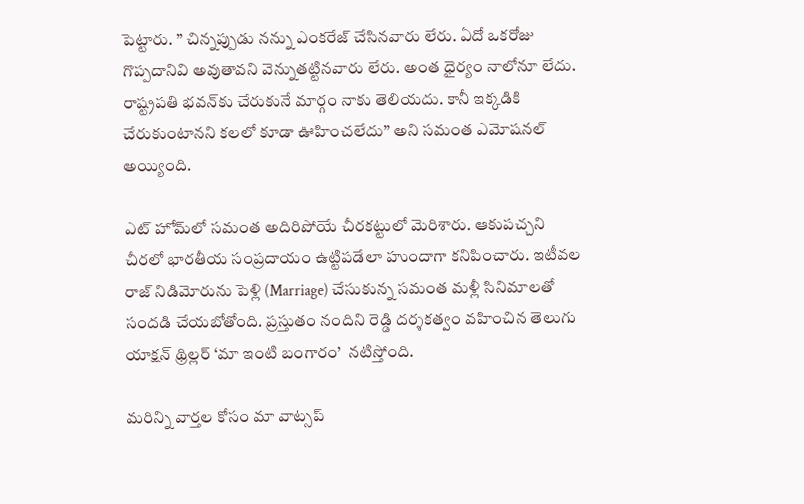పెట్టారు. ” చిన్నప్పుడు నన్ను ఎంకరేజ్ చేసినవారు లేరు. ఏదో ఒకరోజు గొప్పదానివి అవుతావని వెన్నుతట్టినవారు లేరు. అంత ధైర్యం నాలోనూ లేదు. రాష్ట్రపతి భవన్‌కు చేరుకునే మార్గం నాకు తెలియదు. కానీ ఇక్కడికి చేరుకుంటానని కలలో కూడా ఊహించలేదు’’ అని సమంత ఎమోషనల్ అయ్యింది.

ఎట్ హోమ్‌లో సమంత అదిరిపోయే చీరకట్టులో మెరిశారు. ఆకుపచ్చని చీరలో భారతీయ సంప్రదాయం ఉట్టిపడేలా హుందాగా కనిపించారు. ఇటీవల రాజ్ నిడిమోరును పెళ్లి (Marriage) చేసుకున్న సమంత మళ్లీ సినిమాలతో సందడి చేయబోతోంది. ప్రస్తుతం నందిని రెడ్డి దర్శకత్వం వహించిన తెలుగు యాక్షన్ థ్రిల్లర్ ‘మా ఇంటి బంగారం’  నటిస్తోంది.

మ‌రిన్ని వార్త‌ల కోసం మా వాట్స‌ప్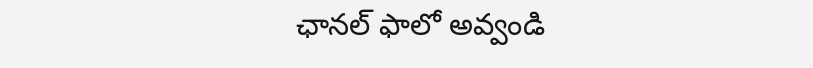ఛాన‌ల్ ఫాలో అవ్వండి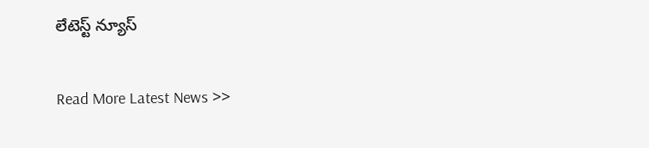లేటెస్ట్ న్యూస్‌

Read More Latest News >>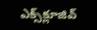ఎక్స్‌క్లూజివ్‌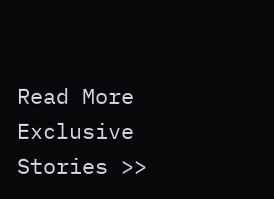Read More Exclusive Stories >>